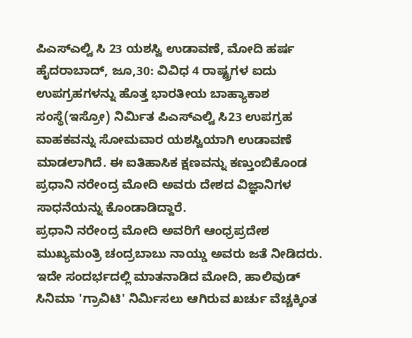ಪಿಎಸ್ಎಲ್ವಿ ಸಿ 23 ಯಶಸ್ವಿ ಉಡಾವಣೆ, ಮೋದಿ ಹರ್ಷ
ಹೈದರಾಬಾದ್, ಜೂ,30: ವಿವಿಧ 4 ರಾಷ್ಟ್ರಗಳ ಐದು ಉಪಗ್ರಹಗಳನ್ನು ಹೊತ್ತ ಭಾರತೀಯ ಬಾಹ್ಯಾಕಾಶ ಸಂಸ್ಥೆ(ಇಸ್ರೋ) ನಿರ್ಮಿತ ಪಿಎಸ್ಎಲ್ವಿ ಸಿ23 ಉಪಗ್ರಹ ವಾಹಕವನ್ನು ಸೋಮವಾರ ಯಶಸ್ವಿಯಾಗಿ ಉಡಾವಣೆ ಮಾಡಲಾಗಿದೆ. ಈ ಐತಿಹಾಸಿಕ ಕ್ಷಣವನ್ನು ಕಣ್ತುಂಬಿಕೊಂಡ ಪ್ರಧಾನಿ ನರೇಂದ್ರ ಮೋದಿ ಅವರು ದೇಶದ ವಿಜ್ಞಾನಿಗಳ ಸಾಧನೆಯನ್ನು ಕೊಂಡಾಡಿದ್ದಾರೆ.
ಪ್ರಧಾನಿ ನರೇಂದ್ರ ಮೋದಿ ಅವರಿಗೆ ಆಂಧ್ರಪ್ರದೇಶ ಮುಖ್ಯಮಂತ್ರಿ ಚಂದ್ರಬಾಬು ನಾಯ್ಡು ಅವರು ಜತೆ ನೀಡಿದರು. ಇದೇ ಸಂದರ್ಭದಲ್ಲಿ ಮಾತನಾಡಿದ ಮೋದಿ, ಹಾಲಿವುಡ್ ಸಿನಿಮಾ 'ಗ್ರಾವಿಟಿ' ನಿರ್ಮಿಸಲು ಆಗಿರುವ ಖರ್ಚು ವೆಚ್ಚಕ್ಕಿಂತ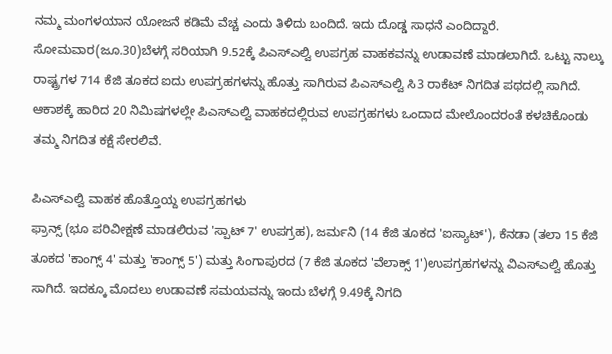ನಮ್ಮ ಮಂಗಳಯಾನ ಯೋಜನೆ ಕಡಿಮೆ ವೆಚ್ಚ ಎಂದು ತಿಳಿದು ಬಂದಿದೆ. ಇದು ದೊಡ್ಡ ಸಾಧನೆ ಎಂದಿದ್ದಾರೆ.
ಸೋಮವಾರ(ಜೂ.30)ಬೆಳಗ್ಗೆ ಸರಿಯಾಗಿ 9.52ಕ್ಕೆ ಪಿಎಸ್ಎಲ್ವಿ ಉಪಗ್ರಹ ವಾಹಕವನ್ನು ಉಡಾವಣೆ ಮಾಡಲಾಗಿದೆ. ಒಟ್ಟು ನಾಲ್ಕು ರಾಷ್ಟ್ರಗಳ 714 ಕೆಜಿ ತೂಕದ ಐದು ಉಪಗ್ರಹಗಳನ್ನು ಹೊತ್ತು ಸಾಗಿರುವ ಪಿಎಸ್ಎಲ್ವಿ ಸಿ3 ರಾಕೆಟ್ ನಿಗದಿತ ಪಥದಲ್ಲಿ ಸಾಗಿದೆ. ಆಕಾಶಕ್ಕೆ ಹಾರಿದ 20 ನಿಮಿಷಗಳಲ್ಲೇ ಪಿಎಸ್ಎಲ್ವಿ ವಾಹಕದಲ್ಲಿರುವ ಉಪಗ್ರಹಗಳು ಒಂದಾದ ಮೇಲೊಂದರಂತೆ ಕಳಚಿಕೊಂಡು ತಮ್ಮ ನಿಗದಿತ ಕಕ್ಷೆ ಸೇರಲಿವೆ.

ಪಿಎಸ್ಎಲ್ವಿ ವಾಹಕ ಹೊತ್ತೊಯ್ದ ಉಪಗ್ರಹಗಳು
ಫ್ರಾನ್ಸ್ (ಭೂ ಪರಿವೀಕ್ಷಣೆ ಮಾಡಲಿರುವ 'ಸ್ಪಾಟ್ 7' ಉಪಗ್ರಹ), ಜರ್ಮನಿ (14 ಕೆಜಿ ತೂಕದ 'ಐಸ್ಯಾಟ್'), ಕೆನಡಾ (ತಲಾ 15 ಕೆಜಿ ತೂಕದ 'ಕಾಂಗ್ಸ್ 4' ಮತ್ತು 'ಕಾಂಗ್ಸ್ 5') ಮತ್ತು ಸಿಂಗಾಪುರದ (7 ಕೆಜಿ ತೂಕದ 'ವೆಲಾಕ್ಸ್ 1')ಉಪಗ್ರಹಗಳನ್ನು ವಿಎಸ್ಎಲ್ವಿ ಹೊತ್ತು ಸಾಗಿದೆ. ಇದಕ್ಕೂ ಮೊದಲು ಉಡಾವಣೆ ಸಮಯವನ್ನು ಇಂದು ಬೆಳಗ್ಗೆ 9.49ಕ್ಕೆ ನಿಗದಿ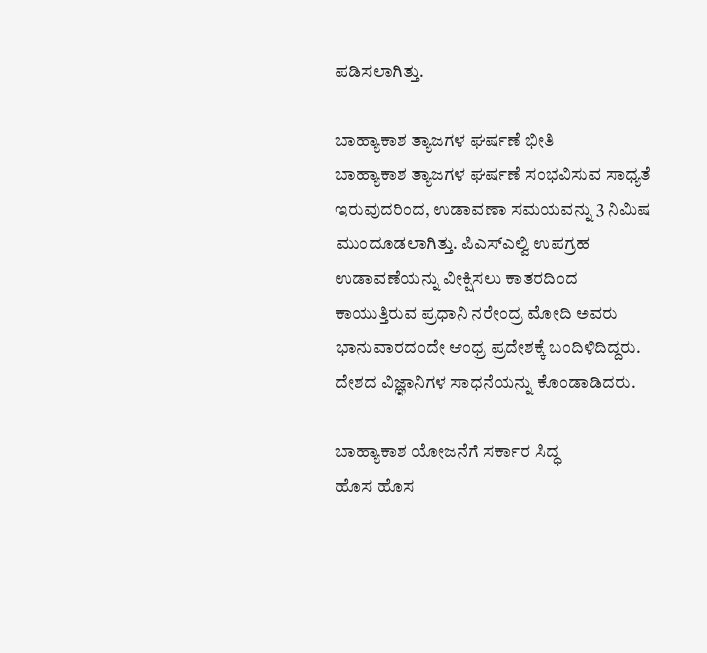ಪಡಿಸಲಾಗಿತ್ತು.

ಬಾಹ್ಯಾಕಾಶ ತ್ಯಾಜಗಳ ಘರ್ಷಣೆ ಭೀತಿ
ಬಾಹ್ಯಾಕಾಶ ತ್ಯಾಜಗಳ ಘರ್ಷಣೆ ಸಂಭವಿಸುವ ಸಾಧ್ಯತೆ ಇರುವುದರಿಂದ, ಉಡಾವಣಾ ಸಮಯವನ್ನು 3 ನಿಮಿಷ ಮುಂದೂಡಲಾಗಿತ್ತು. ಪಿಎಸ್ಎಲ್ವಿ ಉಪಗ್ರಹ ಉಡಾವಣೆಯನ್ನು ವೀಕ್ಷಿಸಲು ಕಾತರದಿಂದ ಕಾಯುತ್ತಿರುವ ಪ್ರಧಾನಿ ನರೇಂದ್ರ ಮೋದಿ ಅವರು ಭಾನುವಾರದಂದೇ ಆಂಧ್ರ ಪ್ರದೇಶಕ್ಕೆ ಬಂದಿಳಿದಿದ್ದರು. ದೇಶದ ವಿಜ್ಞಾನಿಗಳ ಸಾಧನೆಯನ್ನು ಕೊಂಡಾಡಿದರು.

ಬಾಹ್ಯಾಕಾಶ ಯೋಜನೆಗೆ ಸರ್ಕಾರ ಸಿದ್ಧ
ಹೊಸ ಹೊಸ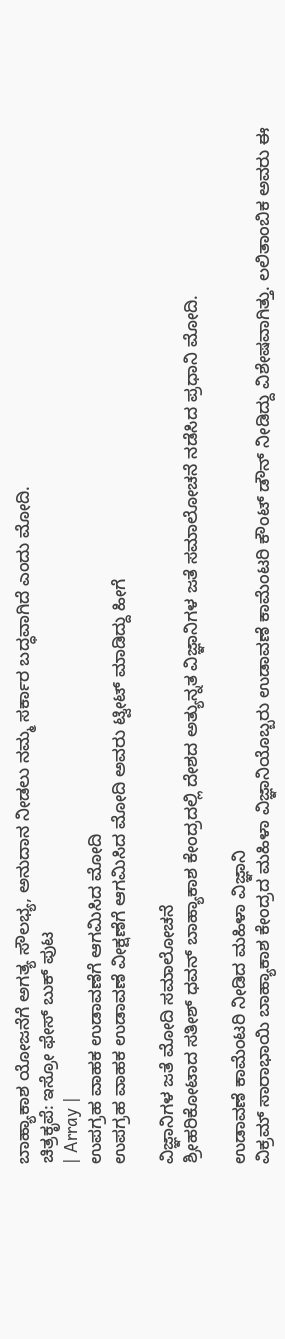ಬಾಹ್ಯಾಕಾಶ ಯೋಜನೆಗೆ ಅಗತ್ಯ ಸೌಲಭ್ಯ, ಅನುದಾನ ನೀಡಲು ನಮ್ಮ ಸರ್ಕಾರ ಬದ್ಧವಾಗಿದೆ ಎಂದು ಮೋದಿ.
ಚಿತ್ರಕೃಪೆ: ಇಸ್ರೋ ಫೇಸ್ ಬುಕ್ ಪುಟ
| Array |
ಉಪಗ್ರಹ ವಾಹಕ ಉಡಾವಣೆಗೆ ಆಗಮಿಸಿದ ಮೋದಿ
ಉಪಗ್ರಹ ವಾಹಕ ಉಡಾವಣೆ ವೀಕ್ಷಣೆಗೆ ಆಗಮಿಸಿದ ಮೋದಿ ಅವರು ಟ್ವೀಟ್ ಮಾಡಿದ್ದು ಹೀಗೆ

ವಿಜ್ಞಾನಿಗಳ ಜತೆ ಮೋದಿ ಸಮಾಲೋಚನೆ
ಶ್ರೀಹರಿಕೋಟಾದ ಸತೀಶ್ ಧವನ್ ಬಾಹ್ಯಾಕಾಶ ಕೇಂದ್ರದಲ್ಲಿ ದೇಶದ ಅತ್ಯುನ್ನತ ವಿಜ್ಞಾನಿಗಳ ಜತೆ ಸಮಾಲೋಚನೆ ನಡೆಸಿದ ಪ್ರಧಾನಿ ಮೋದಿ.

ಉಡಾವಣೆ ಕಾಮೆಂಟರಿ ನೀಡಿದ ಮಹಿಳಾ ವಿಜ್ಞಾನಿ
ವಿಕ್ರಮ್ ಸಾರಾಭಾಯಿ ಬಾಹ್ಯಾಕಾಶ ಕೇಂದ್ರದ ಮಹಿಳಾ ವಿಜ್ಞಾನಿಯೊಬ್ಬರು ಉಡಾವಣೆ ಕಾಮೆಂಟರಿ ಕೌಂಟ್ ಡೌನ್ ನೀಡಿದ್ದು ವಿಶೇಷವಾಗಿತ್ತು. ಲಲಿತಾಂಬಿಕ ಅವರು ಈ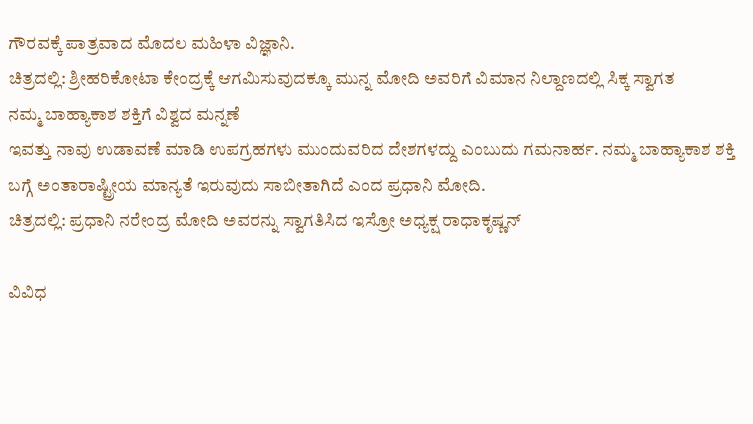ಗೌರವಕ್ಕೆ ಪಾತ್ರವಾದ ಮೊದಲ ಮಹಿಳಾ ವಿಜ್ಞಾನಿ.
ಚಿತ್ರದಲ್ಲಿ: ಶ್ರೀಹರಿಕೋಟಾ ಕೇಂದ್ರಕ್ಕೆ ಆಗಮಿಸುವುದಕ್ಕೂ ಮುನ್ನ ಮೋದಿ ಅವರಿಗೆ ವಿಮಾನ ನಿಲ್ದಾಣದಲ್ಲಿ ಸಿಕ್ಕ ಸ್ವಾಗತ
ನಮ್ಮ ಬಾಹ್ಯಾಕಾಶ ಶಕ್ತಿಗೆ ವಿಶ್ವದ ಮನ್ನಣೆ
ಇವತ್ತು ನಾವು ಉಡಾವಣೆ ಮಾಡಿ ಉಪಗ್ರಹಗಳು ಮುಂದುವರಿದ ದೇಶಗಳದ್ದು ಎಂಬುದು ಗಮನಾರ್ಹ. ನಮ್ಮ ಬಾಹ್ಯಾಕಾಶ ಶಕ್ತಿ ಬಗ್ಗೆ ಅಂತಾರಾಷ್ಟ್ರೀಯ ಮಾನ್ಯತೆ ಇರುವುದು ಸಾಬೀತಾಗಿದೆ ಎಂದ ಪ್ರಧಾನಿ ಮೋದಿ.
ಚಿತ್ರದಲ್ಲಿ: ಪ್ರಧಾನಿ ನರೇಂದ್ರ ಮೋದಿ ಅವರನ್ನು ಸ್ವಾಗತಿಸಿದ ಇಸ್ರೋ ಅಧ್ಯಕ್ಷ ರಾಧಾಕೃಷ್ಣನ್

ವಿವಿಧ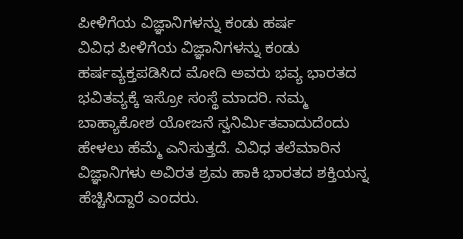ಪೀಳಿಗೆಯ ವಿಜ್ಞಾನಿಗಳನ್ನು ಕಂಡು ಹರ್ಷ
ವಿವಿಧ ಪೀಳಿಗೆಯ ವಿಜ್ಞಾನಿಗಳನ್ನು ಕಂಡು ಹರ್ಷವ್ಯಕ್ತಪಡಿಸಿದ ಮೋದಿ ಅವರು ಭವ್ಯ ಭಾರತದ ಭವಿತವ್ಯಕ್ಕೆ ಇಸ್ರೋ ಸಂಸ್ಥೆ ಮಾದರಿ. ನಮ್ಮ ಬಾಹ್ಯಾಕೋಶ ಯೋಜನೆ ಸ್ವನಿರ್ಮಿತವಾದುದೆಂದು ಹೇಳಲು ಹೆಮ್ಮೆ ಎನಿಸುತ್ತದೆ. ವಿವಿಧ ತಲೆಮಾರಿನ ವಿಜ್ಞಾನಿಗಳು ಅವಿರತ ಶ್ರಮ ಹಾಕಿ ಭಾರತದ ಶಕ್ತಿಯನ್ನ ಹೆಚ್ಚಿಸಿದ್ದಾರೆ ಎಂದರು.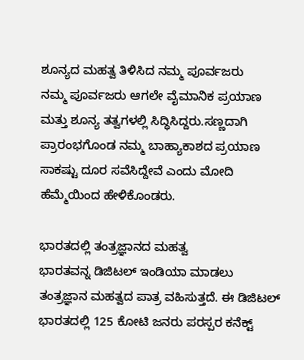ಶೂನ್ಯದ ಮಹತ್ವ ತಿಳಿಸಿದ ನಮ್ಮ ಪೂರ್ವಜರು
ನಮ್ಮ ಪೂರ್ವಜರು ಆಗಲೇ ವೈಮಾನಿಕ ಪ್ರಯಾಣ ಮತ್ತು ಶೂನ್ಯ ತತ್ವಗಳಲ್ಲಿ ಸಿದ್ಧಿಸಿದ್ದರು.ಸಣ್ಣದಾಗಿ ಪ್ರಾರಂಭಗೊಂಡ ನಮ್ಮ ಬಾಹ್ಯಾಕಾಶದ ಪ್ರಯಾಣ ಸಾಕಷ್ಟು ದೂರ ಸವೆಸಿದ್ದೇವೆ ಎಂದು ಮೋದಿ ಹೆಮ್ಮೆಯಿಂದ ಹೇಳಿಕೊಂಡರು.

ಭಾರತದಲ್ಲಿ ತಂತ್ರಜ್ಞಾನದ ಮಹತ್ವ
ಭಾರತವನ್ನ ಡಿಜಿಟಲ್ ಇಂಡಿಯಾ ಮಾಡಲು ತಂತ್ರಜ್ಞಾನ ಮಹತ್ವದ ಪಾತ್ರ ವಹಿಸುತ್ತದೆ. ಈ ಡಿಜಿಟಲ್ ಭಾರತದಲ್ಲಿ 125 ಕೋಟಿ ಜನರು ಪರಸ್ಪರ ಕನೆಕ್ಟ್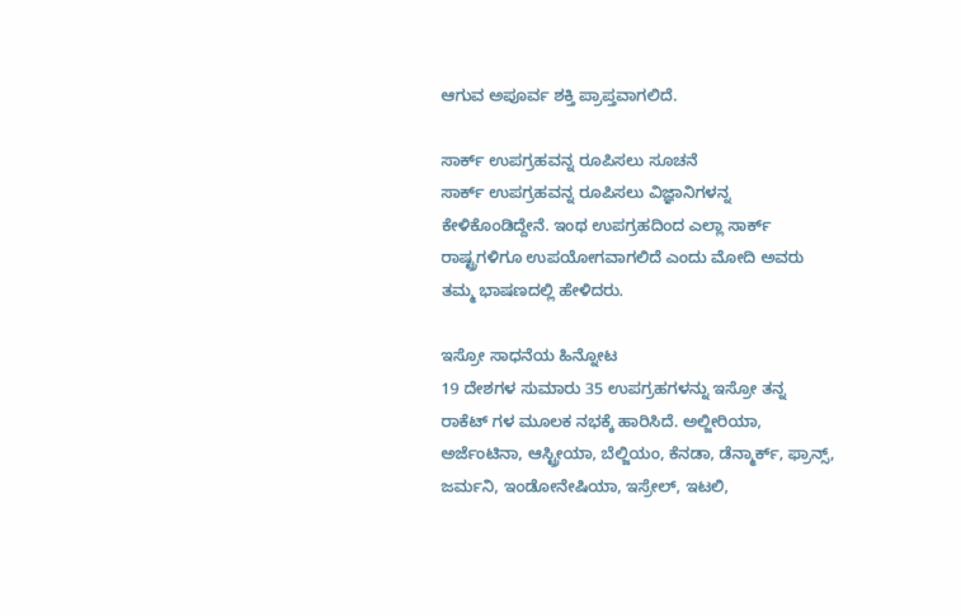ಆಗುವ ಅಪೂರ್ವ ಶಕ್ತಿ ಪ್ರಾಪ್ತವಾಗಲಿದೆ.

ಸಾರ್ಕ್ ಉಪಗ್ರಹವನ್ನ ರೂಪಿಸಲು ಸೂಚನೆ
ಸಾರ್ಕ್ ಉಪಗ್ರಹವನ್ನ ರೂಪಿಸಲು ವಿಜ್ಞಾನಿಗಳನ್ನ ಕೇಳಿಕೊಂಡಿದ್ದೇನೆ. ಇಂಥ ಉಪಗ್ರಹದಿಂದ ಎಲ್ಲಾ ಸಾರ್ಕ್ ರಾಷ್ಟ್ರಗಳಿಗೂ ಉಪಯೋಗವಾಗಲಿದೆ ಎಂದು ಮೋದಿ ಅವರು ತಮ್ಮ ಭಾಷಣದಲ್ಲಿ ಹೇಳಿದರು.

ಇಸ್ರೋ ಸಾಧನೆಯ ಹಿನ್ನೋಟ
19 ದೇಶಗಳ ಸುಮಾರು 35 ಉಪಗ್ರಹಗಳನ್ನು ಇಸ್ರೋ ತನ್ನ ರಾಕೆಟ್ ಗಳ ಮೂಲಕ ನಭಕ್ಕೆ ಹಾರಿಸಿದೆ. ಅಲ್ಜೀರಿಯಾ, ಅರ್ಜೆಂಟಿನಾ, ಆಸ್ಟ್ರೀಯಾ, ಬೆಲ್ಜಿಯಂ, ಕೆನಡಾ, ಡೆನ್ಮಾರ್ಕ್, ಫ್ರಾನ್ಸ್, ಜರ್ಮನಿ, ಇಂಡೋನೇಷಿಯಾ, ಇಸ್ರೇಲ್, ಇಟಲಿ,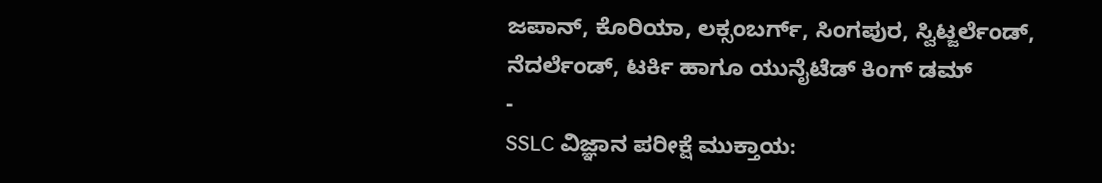ಜಪಾನ್, ಕೊರಿಯಾ, ಲಕ್ಸಂಬರ್ಗ್, ಸಿಂಗಪುರ, ಸ್ವಿಟ್ಜರ್ಲೆಂಡ್, ನೆದರ್ಲೆಂಡ್, ಟರ್ಕಿ ಹಾಗೂ ಯುನೈಟೆಡ್ ಕಿಂಗ್ ಡಮ್
-
SSLC ವಿಜ್ಞಾನ ಪರೀಕ್ಷೆ ಮುಕ್ತಾಯ: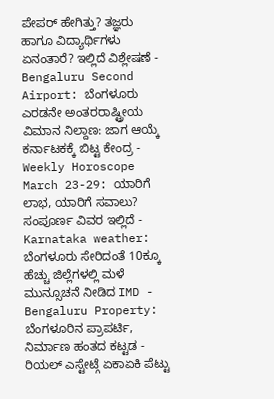ಪೇಪರ್ ಹೇಗಿತ್ತು? ತಜ್ಞರು ಹಾಗೂ ವಿದ್ಯಾರ್ಥಿಗಳು ಏನಂತಾರೆ? ಇಲ್ಲಿದೆ ವಿಶ್ಲೇಷಣೆ -
Bengaluru Second Airport: ಬೆಂಗಳೂರು ಎರಡನೇ ಅಂತರರಾಷ್ಟ್ರೀಯ ವಿಮಾನ ನಿಲ್ದಾಣ: ಜಾಗ ಆಯ್ಕೆ ಕರ್ನಾಟಕಕ್ಕೆ ಬಿಟ್ಟ ಕೇಂದ್ರ -
Weekly Horoscope March 23-29: ಯಾರಿಗೆ ಲಾಭ, ಯಾರಿಗೆ ಸವಾಲು? ಸಂಪೂರ್ಣ ವಿವರ ಇಲ್ಲಿದೆ -
Karnataka weather: ಬೆಂಗಳೂರು ಸೇರಿದಂತೆ 10ಕ್ಕೂ ಹೆಚ್ಚು ಜಿಲ್ಲೆಗಳಲ್ಲಿ ಮಳೆ ಮುನ್ಸೂಚನೆ ನೀಡಿದ IMD -
Bengaluru Property: ಬೆಂಗಳೂರಿನ ಪ್ರಾಪರ್ಟಿ, ನಿರ್ಮಾಣ ಹಂತದ ಕಟ್ಟಡ - ರಿಯಲ್ ಎಸ್ಟೇಟ್ಗೆ ಏಕಾಏಕಿ ಪೆಟ್ಟು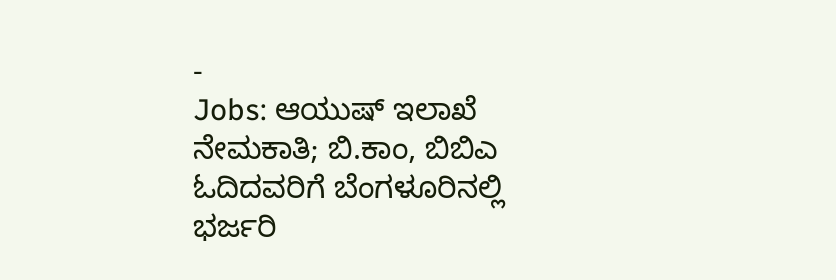-
Jobs: ಆಯುಷ್ ಇಲಾಖೆ ನೇಮಕಾತಿ; ಬಿ.ಕಾಂ, ಬಿಬಿಎ ಓದಿದವರಿಗೆ ಬೆಂಗಳೂರಿನಲ್ಲಿ ಭರ್ಜರಿ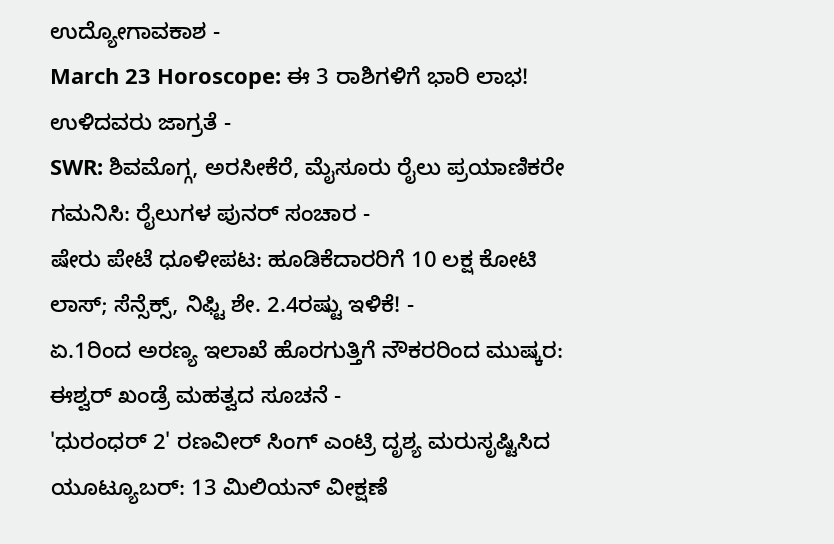ಉದ್ಯೋಗಾವಕಾಶ -
March 23 Horoscope: ಈ 3 ರಾಶಿಗಳಿಗೆ ಭಾರಿ ಲಾಭ! ಉಳಿದವರು ಜಾಗ್ರತೆ -
SWR: ಶಿವಮೊಗ್ಗ, ಅರಸೀಕೆರೆ, ಮೈಸೂರು ರೈಲು ಪ್ರಯಾಣಿಕರೇ ಗಮನಿಸಿ: ರೈಲುಗಳ ಪುನರ್ ಸಂಚಾರ -
ಷೇರು ಪೇಟೆ ಧೂಳೀಪಟ: ಹೂಡಿಕೆದಾರರಿಗೆ 10 ಲಕ್ಷ ಕೋಟಿ ಲಾಸ್; ಸೆನ್ಸೆಕ್ಸ್, ನಿಫ್ಟಿ ಶೇ. 2.4ರಷ್ಟು ಇಳಿಕೆ! -
ಏ.1ರಿಂದ ಅರಣ್ಯ ಇಲಾಖೆ ಹೊರಗುತ್ತಿಗೆ ನೌಕರರಿಂದ ಮುಷ್ಕರ: ಈಶ್ವರ್ ಖಂಡ್ರೆ ಮಹತ್ವದ ಸೂಚನೆ -
'ಧುರಂಧರ್ 2' ರಣವೀರ್ ಸಿಂಗ್ ಎಂಟ್ರಿ ದೃಶ್ಯ ಮರುಸೃಷ್ಟಿಸಿದ ಯೂಟ್ಯೂಬರ್: 13 ಮಿಲಿಯನ್ ವೀಕ್ಷಣೆ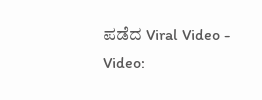ಪಡೆದ Viral Video -
Video: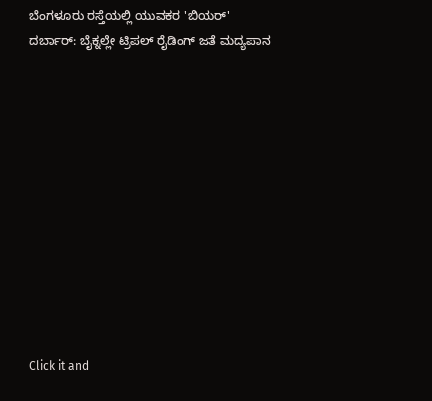ಬೆಂಗಳೂರು ರಸ್ತೆಯಲ್ಲಿ ಯುವಕರ 'ಬಿಯರ್' ದರ್ಬಾರ್: ಬೈಕ್ನಲ್ಲೇ ಟ್ರಿಪಲ್ ರೈಡಿಂಗ್ ಜತೆ ಮದ್ಯಪಾನ












Click it and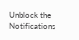Unblock the Notifications